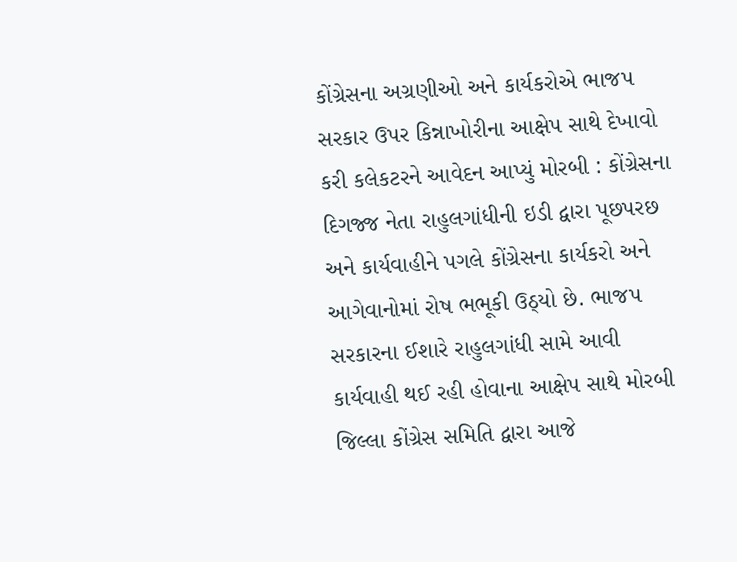કોંગ્રેસના અગ્રણીઓ અને કાર્યકરોએ ભાજપ સરકાર ઉપર કિન્નાખોરીના આક્ષેપ સાથે દેખાવો કરી કલેકટરને આવેદન આપ્યું મોરબી : કોંગ્રેસના દિગજ્જ નેતા રાહુલગાંધીની ઇડી દ્વારા પૂછપરછ અને કાર્યવાહીને પગલે કોંગ્રેસના કાર્યકરો અને આગેવાનોમાં રોષ ભભૂકી ઉઠ્યો છે. ભાજપ સરકારના ઈશારે રાહુલગાંધી સામે આવી કાર્યવાહી થઈ રહી હોવાના આક્ષેપ સાથે મોરબી જિલ્લા કોંગ્રેસ સમિતિ દ્વારા આજે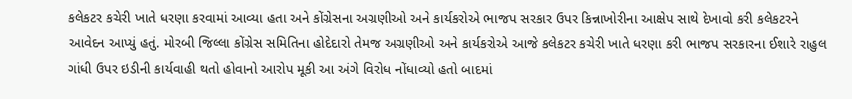કલેકટર કચેરી ખાતે ધરણા કરવામાં આવ્યા હતા અને કોંગ્રેસના અગ્રણીઓ અને કાર્યકરોએ ભાજપ સરકાર ઉપર કિન્નાખોરીના આક્ષેપ સાથે દેખાવો કરી કલેકટરને આવેદન આપ્યું હતું. મોરબી જિલ્લા કોંગ્રેસ સમિતિના હોદેદારો તેમજ અગ્રણીઓ અને કાર્યકરોએ આજે કલેકટર કચેરી ખાતે ધરણા કરી ભાજપ સરકારના ઈશારે રાહુલ ગાંધી ઉપર ઇડીની કાર્યવાહી થતો હોવાનો આરોપ મૂકી આ અંગે વિરોધ નોંધાવ્યો હતો બાદમાં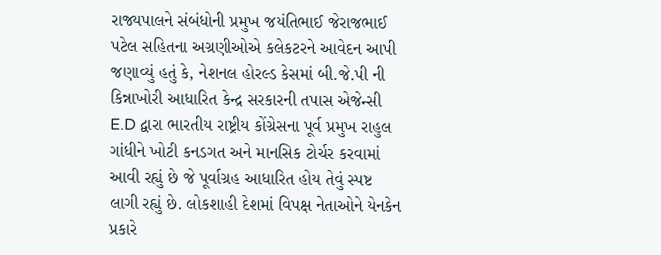રાજ્યપાલને સંબંધોની પ્રમુખ જયંતિભાઈ જેરાજભાઈ પટેલ સહિતના અગ્રણીઓએ કલેકટરને આવેદન આપી જણાવ્યું હતું કે, નેશનલ હોરલ્ડ કેસમાં બી.જે.પી ની કિન્નાખોરી આધારિત કેન્દ્ર સરકારની તપાસ એજેન્સી E.D દ્વારા ભારતીય રાષ્ટ્રીય કોંગ્રેસના પૂર્વ પ્રમુખ રાહુલ ગાંધીને ખોટી કનડગત અને માનસિક ટોર્ચર કરવામાં આવી રહ્યું છે જે પૂર્વાગ્રહ આધારિત હોય તેવું સ્પષ્ટ લાગી રહ્યું છે. લોકશાહી દેશમાં વિપક્ષ નેતાઓને યેનકેન પ્રકારે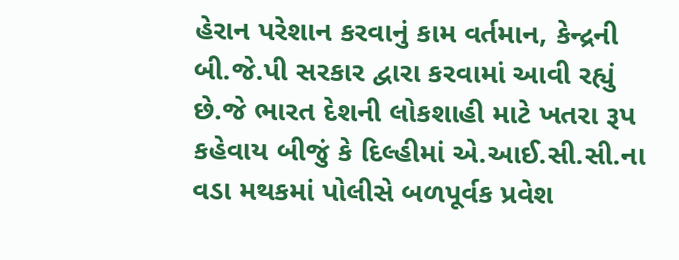હેરાન પરેશાન કરવાનું કામ વર્તમાન, કેન્દ્રની બી.જે.પી સરકાર દ્વારા કરવામાં આવી રહ્યું છે.જે ભારત દેશની લોકશાહી માટે ખતરા રૂપ કહેવાય બીજું કે દિલ્હીમાં એ.આઈ.સી.સી.ના વડા મથકમાં પોલીસે બળપૂર્વક પ્રવેશ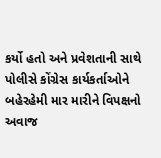કર્યો હતો અને પ્રવેશતાની સાથે પોલીસે કોંગ્રેસ કાર્યકર્તાઓને બહેરહેમી માર મારીને વિપક્ષનો અવાજ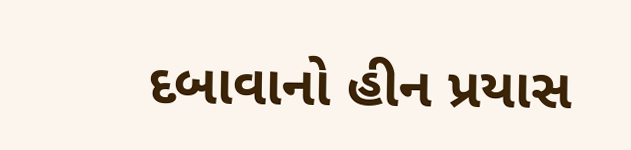દબાવાનો હીન પ્રયાસ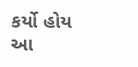કર્યો હોય આ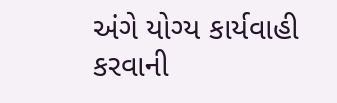અંગે યોગ્ય કાર્યવાહી કરવાની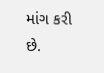માંગ કરી છે.